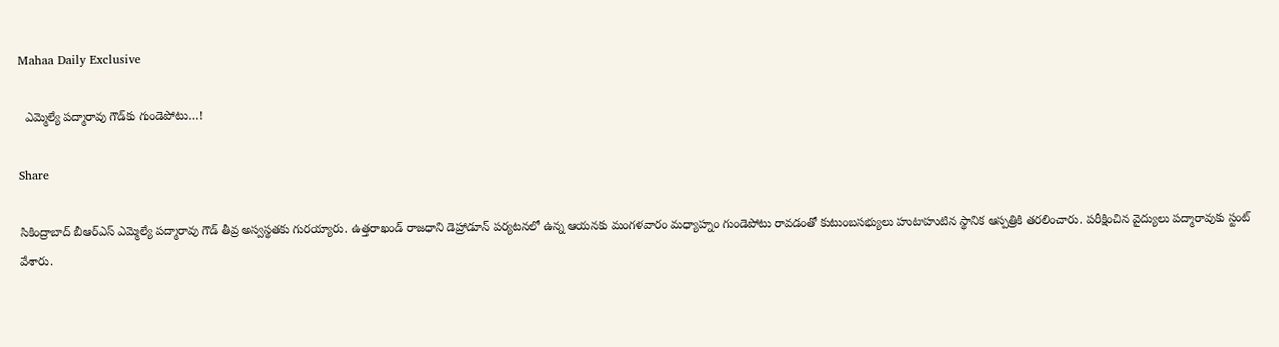Mahaa Daily Exclusive

  ఎమ్మెల్యే పద్మారావు గౌడ్‌కు గుండెపోటు…!

Share

సికింద్రాబాద్ బీఆర్ఎస్ ఎమ్మెల్యే పద్మారావు గౌడ్‌ తీవ్ర అస్వస్థతకు గురయ్యారు. ఉత్తరాఖండ్ రాజధాని డెహ్రాడూన్ పర్యటనలో ఉన్న ఆయనకు మంగళవారం మధ్యాహ్నం గుండెపోటు రావడంతో కుటుంబసభ్యులు హుటాహుటిన స్థానిక ఆస్పత్రికి తరలించారు. పరీక్షించిన వైద్యులు పద్మారావుకు స్టంట్ వేశారు.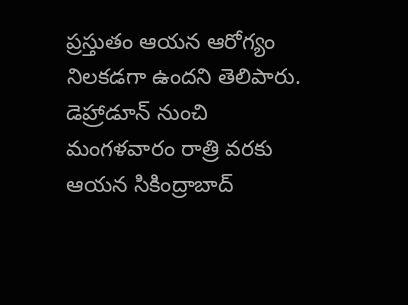ప్రస్తుతం ఆయన ఆరోగ్యం నిలకడగా ఉందని తెలిపారు. డెహ్రాడూన్ నుంచి మంగళవారం రాత్రి వరకు ఆయన సికింద్రాబాద్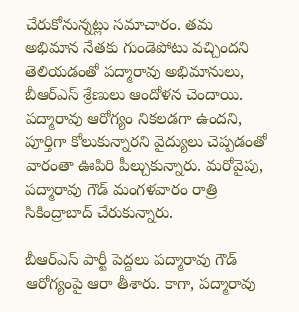చేరుకోనున్నట్లు సమాచారం. తమ అభిమాన నేతకు గుండెపోటు వచ్చిందని తెలియడంతో పద్మారావు అభిమానులు, బీఆర్ఎస్ శ్రేణులు ఆందోళన చెందాయి. పద్మారావు ఆరోగ్యం నికలడగా ఉందని, పూర్తిగా కోలుకున్నారని వైద్యులు చెప్పడంతో వారంతా ఊపిరి పీల్చుకున్నారు. మరోవైపు, పద్మారావు గౌడ్ మంగళవారం రాత్రి సికింద్రాబాద్ చేరుకున్నారు.

బీఆర్ఎస్ పార్టీ పెద్దలు పద్మారావు గౌడ్ ఆరోగ్యంపై ఆరా తీశారు. కాగా, పద్మారావు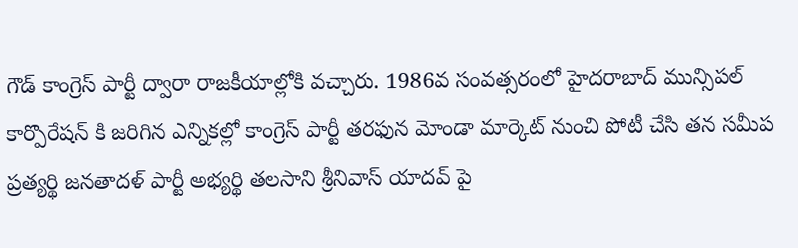గౌడ్ కాంగ్రెస్ పార్టీ ద్వారా రాజకీయాల్లోకి వచ్చారు. 1986వ సంవత్సరంలో హైదరాబాద్ మున్సిపల్ కార్పొరేషన్ కి జరిగిన ఎన్నికల్లో కాంగ్రెస్ పార్టీ తరఫున మోండా మార్కెట్ నుంచి పోటీ చేసి తన సమీప ప్రత్యర్థి జనతాదళ్ పార్టీ అభ్యర్థి తలసాని శ్రీనివాస్ యాదవ్ పై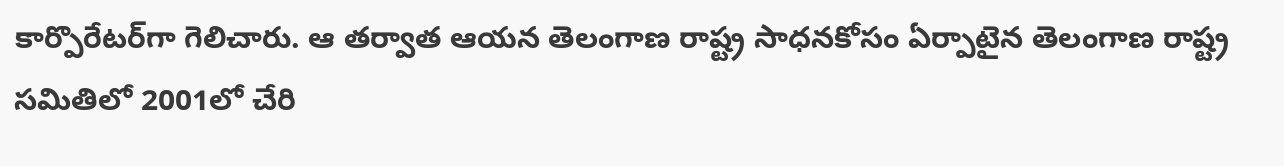కార్పొరేటర్‌గా గెలిచారు. ఆ తర్వాత ఆయన తెలంగాణ రాష్ట్ర సాధనకోసం ఏర్పాటైన తెలంగాణ రాష్ట్ర సమితిలో 2001లో చేరి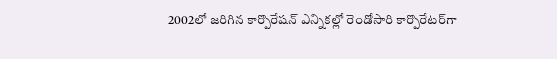2002లో జరిగిన కార్పొరేషన్ ఎన్నికల్లో రెండోసారి కార్పొరేటర్‌గా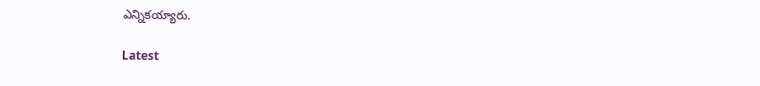ఎన్నికయ్యారు.

Latest